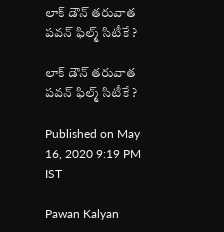లాక్ డౌన్ తరువాత పవన్ ఫిల్మ్ సిటీకే ?

లాక్ డౌన్ తరువాత పవన్ ఫిల్మ్ సిటీకే ?

Published on May 16, 2020 9:19 PM IST

Pawan Kalyan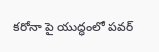కరోనా పై యుద్ధంలో పవర్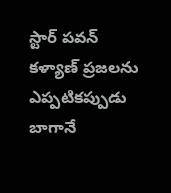స్టార్ పవన్ కళ్యాణ్ ప్రజలను ఎప్పటికప్పుడు బాగానే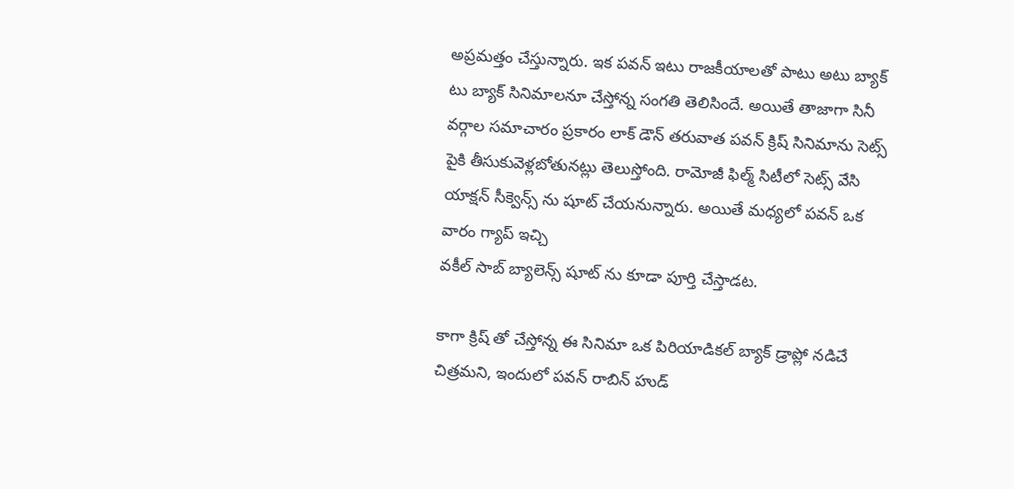అప్రమత్తం చేస్తున్నారు. ఇక పవన్ ఇటు రాజకీయాలతో పాటు అటు బ్యాక్ టు బ్యాక్ సినిమాలనూ చేస్తోన్న సంగతి తెలిసిందే. అయితే తాజాగా సినీ వర్గాల సమాచారం ప్రకారం లాక్ డౌన్ తరువాత పవన్ క్రిష్ సినిమాను సెట్స్ పైకి తీసుకువెళ్లబోతునట్లు తెలుస్తోంది. రామోజీ ఫిల్మ్ సిటీలో సెట్స్ వేసి యాక్షన్ సీక్వెన్స్ ను షూట్ చేయనున్నారు. అయితే మధ్యలో పవన్ ఒక వారం గ్యాప్ ఇచ్చి
వకీల్ సాబ్ బ్యాలెన్స్ షూట్ ను కూడా పూర్తి చేస్తాడట.

కాగా క్రిష్ తో చేస్తోన్న ఈ సినిమా ఒక పిరియాడికల్ బ్యాక్ డ్రాప్లో నడిచే చిత్రమని, ఇందులో పవన్ రాబిన్ హుడ్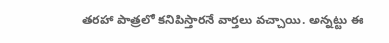తరహా పాత్రలో కనిపిస్తారనే వార్తలు వచ్చాయి. అన్నట్టు ఈ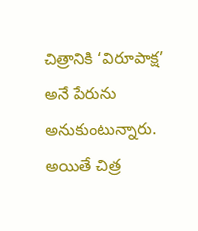చిత్రానికి ‘విరూపాక్ష’ అనే పేరును అనుకుంటున్నారు. అయితే చిత్ర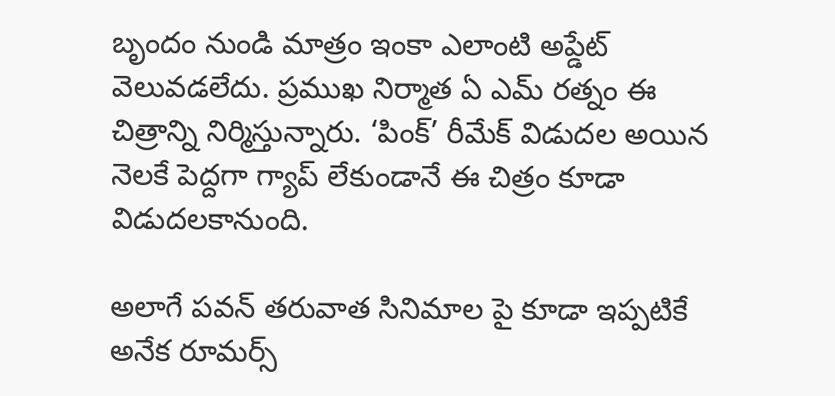బృందం నుండి మాత్రం ఇంకా ఎలాంటి అప్డేట్ వెలువడలేదు. ప్రముఖ నిర్మాత ఏ ఎమ్ రత్నం ఈ చిత్రాన్ని నిర్మిస్తున్నారు. ‘పింక్’ రీమేక్ విడుదల అయిన నెలకే పెద్దగా గ్యాప్ లేకుండానే ఈ చిత్రం కూడా విడుదలకానుంది.

అలాగే పవన్ తరువాత సినిమాల పై కూడా ఇప్పటికే అనేక రూమర్స్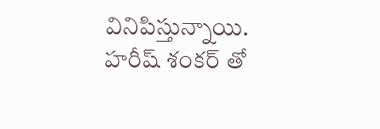వినిపిస్తున్నాయి. హరీష్ శంకర్ తో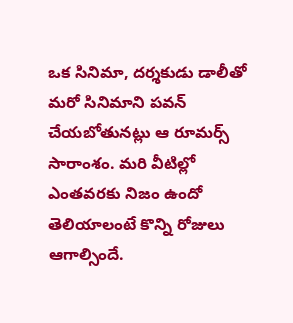ఒక సినిమా, దర్శకుడు డాలీతో మరో సినిమాని పవన్ చేయబోతునట్లు ఆ రూమర్స్ సారాంశం. మరి వీటిల్లో ఎంతవరకు నిజం ఉందో తెలియాలంటే కొన్ని రోజులు ఆగాల్సిందే.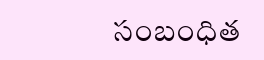సంబంధిత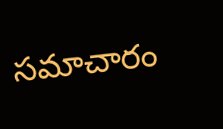సమాచారం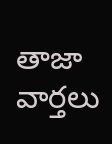తాజా వార్తలు